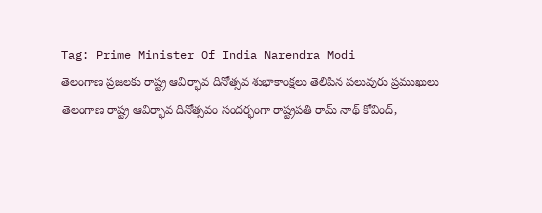Tag: Prime Minister Of India Narendra Modi
తెలంగాణ ప్రజలకు రాష్ట్ర ఆవిర్భావ దినోత్సవ శుభాకాంక్షలు తెలిపిన పలువురు ప్రముఖులు
తెలంగాణ రాష్ట్ర ఆవిర్భావ దినోత్సవం సందర్భంగా రాష్ట్రపతి రామ్ నాథ్ కోవింద్,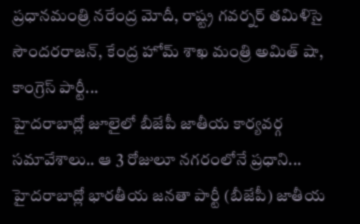ప్రధానమంత్రి నరేంద్ర మోదీ, రాష్ట్ర గవర్నర్ తమిళిసై సౌందరరాజన్, కేంద్ర హోమ్ శాఖ మంత్రి అమిత్ షా, కాంగ్రెస్ పార్టీ...
హైదరాబాద్లో జూలైలో బీజేపీ జాతీయ కార్యవర్గ సమావేశాలు.. ఆ 3 రోజులూ నగరంలోనే ప్రధాని...
హైదరాబాద్లో భారతీయ జనతా పార్టీ (బీజేపీ) జాతీయ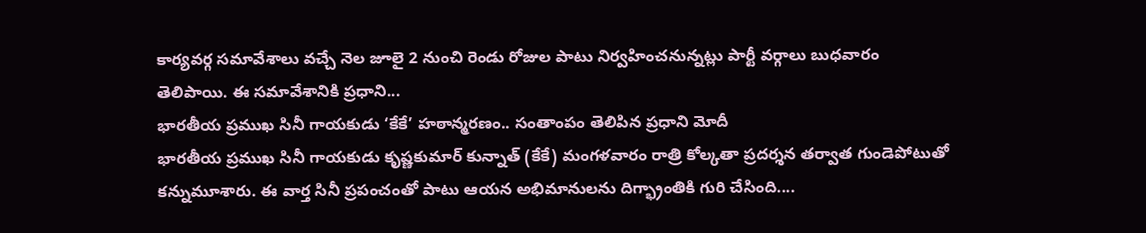కార్యవర్గ సమావేశాలు వచ్చే నెల జూలై 2 నుంచి రెండు రోజుల పాటు నిర్వహించనున్నట్లు పార్టీ వర్గాలు బుధవారం తెలిపాయి. ఈ సమావేశానికి ప్రధాని...
భారతీయ ప్రముఖ సినీ గాయకుడు ‘కేకే’ హఠాన్మరణం.. సంతాంపం తెలిపిన ప్రధాని మోదీ
భారతీయ ప్రముఖ సినీ గాయకుడు కృష్ణకుమార్ కున్నాత్ (కేకే) మంగళవారం రాత్రి కోల్కతా ప్రదర్శన తర్వాత గుండెపోటుతో కన్నుమూశారు. ఈ వార్త సినీ ప్రపంచంతో పాటు ఆయన అభిమానులను దిగ్భ్రాంతికి గురి చేసింది....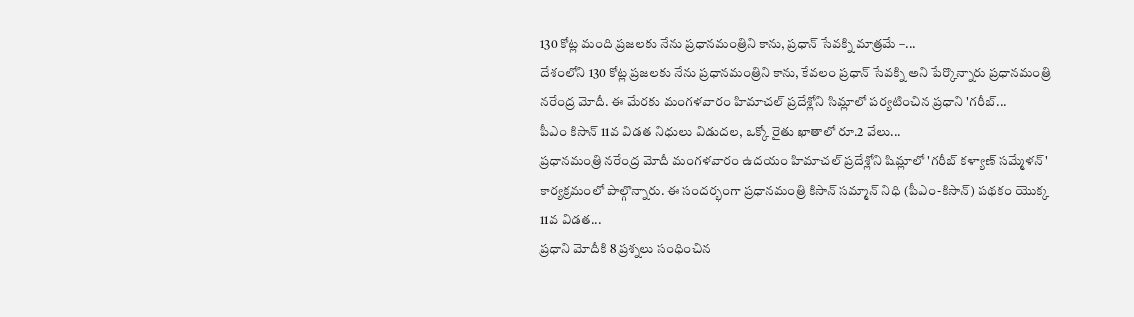130 కోట్ల మంది ప్రజలకు నేను ప్రధానమంత్రిని కాను, ప్రధాన్ సేవక్ని మాత్రమే –...
దేశంలోని 130 కోట్ల ప్రజలకు నేను ప్రధానమంత్రిని కాను, కేవలం ప్రధాన్ సేవక్ని అని పేర్కొన్నారు ప్రధానమంత్రి నరేంద్ర మోదీ. ఈ మేరకు మంగళవారం హిమాచల్ ప్రదేశ్లోని సిమ్లాలో పర్యటించిన ప్రధాని 'గరీబ్...
పీఎం కిసాన్ 11వ విడత నిధులు విడుదల, ఒక్కో రైతు ఖాతాలో రూ.2 వేలు...
ప్రధానమంత్రి నరేంద్ర మోదీ మంగళవారం ఉదయం హిమాచల్ ప్రదేశ్లోని షిమ్లాలో 'గరీబ్ కళ్యాణ్ సమ్మేళన్' కార్యక్రమంలో పాల్గొన్నారు. ఈ సందర్భంగా ప్రధానమంత్రి కిసాన్ సమ్మాన్ నిధి (పీఎం-కిసాన్) పథకం యొక్క 11వ విడత...
ప్రధాని మోదీకి 8 ప్రశ్నలు సంధించిన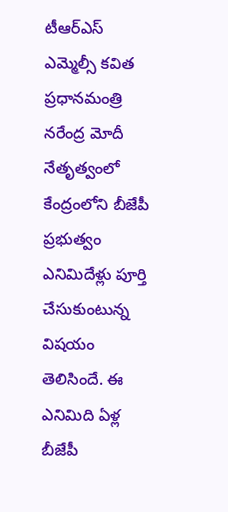టీఆర్ఎస్ ఎమ్మెల్సీ కవిత
ప్రధానమంత్రి నరేంద్ర మోదీ నేతృత్వంలో కేంద్రంలోని బీజేపీ ప్రభుత్వం ఎనిమిదేళ్లు పూర్తి చేసుకుంటున్న విషయం తెలిసిందే. ఈ ఎనిమిది ఏళ్ల బీజేపీ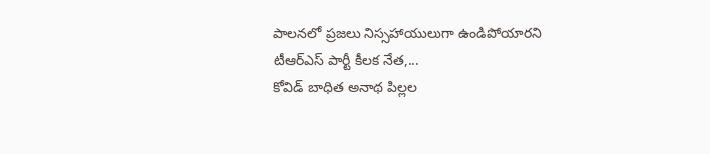పాలనలో ప్రజలు నిస్సహాయులుగా ఉండిపోయారని టీఆర్ఎస్ పార్టీ కీలక నేత,...
కోవిడ్ బాధిత అనాథ పిల్లల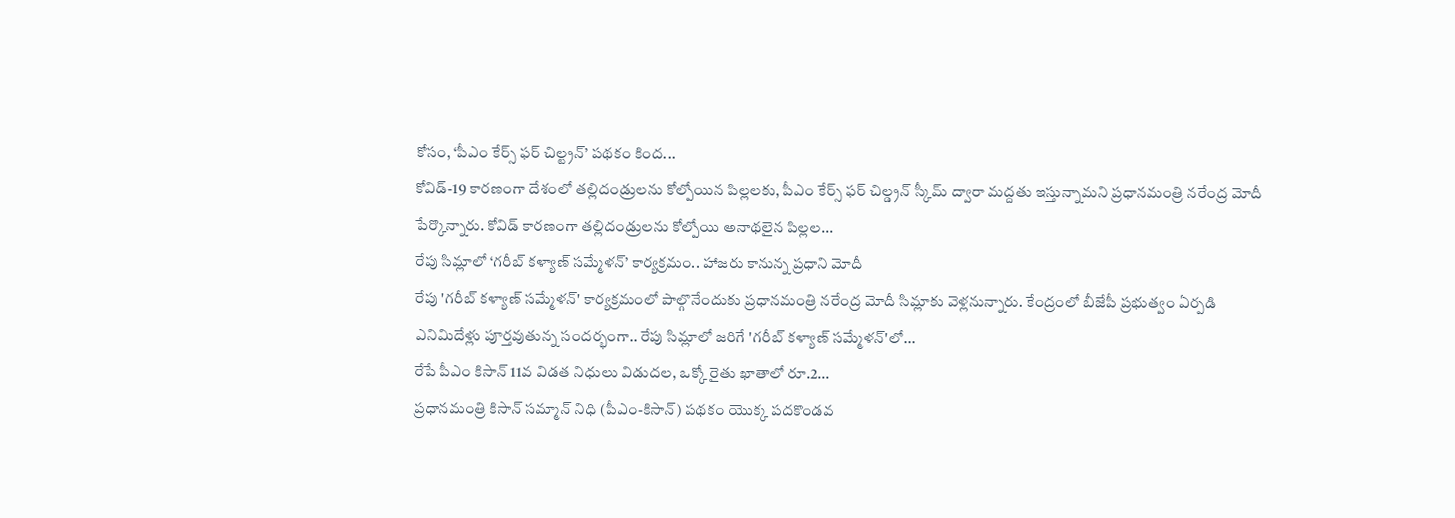కోసం, ‘పీఎం కేర్స్ ఫర్ చిల్ట్రన్’ పథకం కింద...
కోవిడ్-19 కారణంగా దేశంలో తల్లిదండ్రులను కోల్పోయిన పిల్లలకు, పీఎం కేర్స్ ఫర్ చిల్డ్రన్ స్కీమ్ ద్వారా మద్దతు ఇస్తున్నామని ప్రధానమంత్రి నరేంద్ర మోదీ పేర్కొన్నారు. కోవిడ్ కారణంగా తల్లిదండ్రులను కోల్పోయి అనాథలైన పిల్లల...
రేపు సిమ్లాలో ‘గరీబ్ కళ్యాణ్ సమ్మేళన్’ కార్యక్రమం.. హాజరు కానున్న ప్రధాని మోదీ
రేపు 'గరీబ్ కళ్యాణ్ సమ్మేళన్' కార్యక్రమంలో పాల్గొనేందుకు ప్రధానమంత్రి నరేంద్ర మోదీ సిమ్లాకు వెళ్లనున్నారు. కేంద్రంలో బీజేపీ ప్రభుత్వం ఏర్పడి ఎనిమిదేళ్లు పూర్తవుతున్న సందర్భంగా.. రేపు సిమ్లాలో జరిగే 'గరీబ్ కళ్యాణ్ సమ్మేళన్'లో...
రేపే పీఎం కిసాన్ 11వ విడత నిధులు విడుదల, ఒక్కో రైతు ఖాతాలో రూ.2...
ప్రధానమంత్రి కిసాన్ సమ్మాన్ నిధి (పీఎం-కిసాన్) పథకం యొక్క పదకొండవ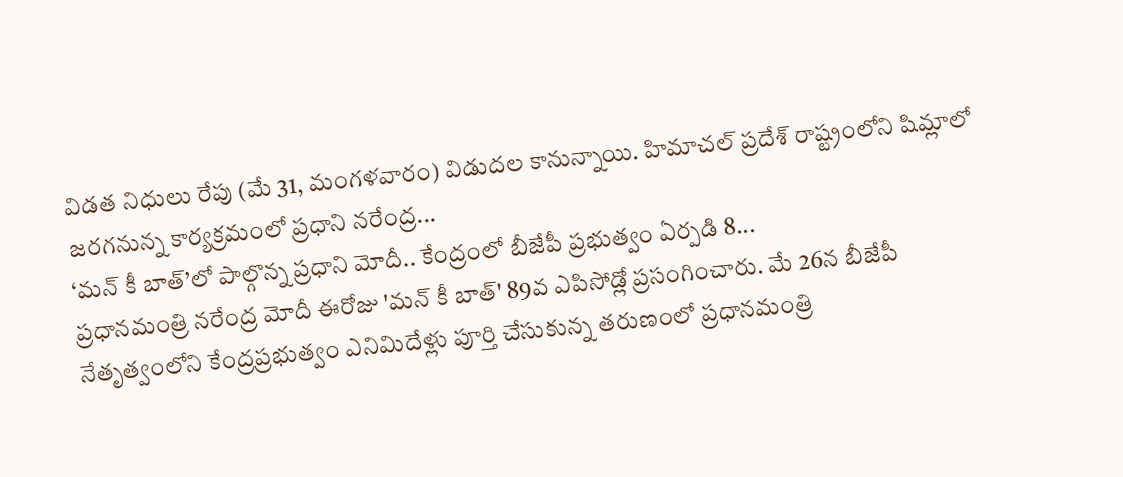విడత నిధులు రేపు (మే 31, మంగళవారం) విడుదల కానున్నాయి. హిమాచల్ ప్రదేశ్ రాష్ట్రంలోని షిమ్లాలో జరగనున్న కార్యక్రమంలో ప్రధాని నరేంద్ర...
‘మన్ కీ బాత్’లో పాల్గొన్న ప్రధాని మోదీ.. కేంద్రంలో బీజేపీ ప్రభుత్వం ఏర్పడి 8...
ప్రధానమంత్రి నరేంద్ర మోదీ ఈరోజు 'మన్ కీ బాత్' 89వ ఎపిసోడ్లో ప్రసంగించారు. మే 26న బీజేపీ నేతృత్వంలోని కేంద్రప్రభుత్వం ఎనిమిదేళ్లు పూర్తి చేసుకున్న తరుణంలో ప్రధానమంత్రి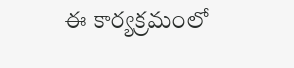ఈ కార్యక్రమంలో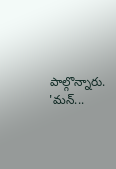పాల్గొన్నారు. 'మన్...